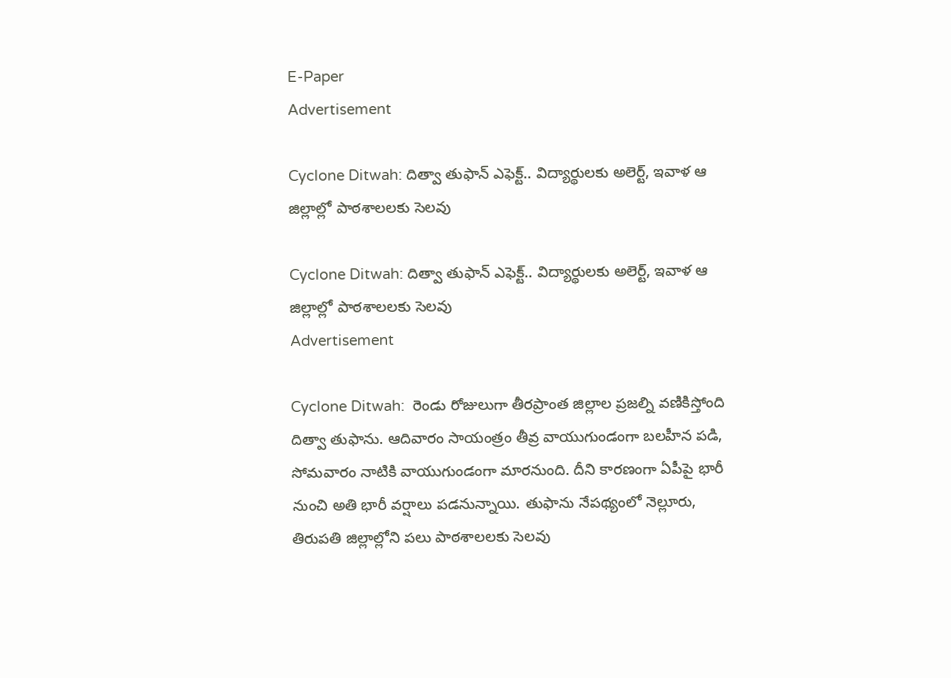E-Paper
Advertisement

Cyclone Ditwah: దిత్వా తుఫాన్ ఎఫెక్ట్.. విద్యార్థులకు అలెర్ట్, ఇవాళ ఆ జిల్లాల్లో పాఠశాలలకు సెలవు

Cyclone Ditwah: దిత్వా తుఫాన్ ఎఫెక్ట్.. విద్యార్థులకు అలెర్ట్, ఇవాళ ఆ జిల్లాల్లో పాఠశాలలకు సెలవు
Advertisement

Cyclone Ditwah:  రెండు రోజులుగా తీరప్రాంత జిల్లాల ప్రజల్ని వణికిస్తోంది దిత్వా తుఫాను. ఆదివారం సాయంత్రం తీవ్ర వాయుగుండంగా బలహీన పడి, సోమవారం నాటికి వాయుగుండంగా మారనుంది. దీని కారణంగా ఏపీపై భారీ నుంచి అతి భారీ వర్షాలు పడనున్నాయి. తుఫాను నేపథ్యంలో నెల్లూరు, తిరుపతి జిల్లాల్లోని పలు పాఠశాలలకు సెలవు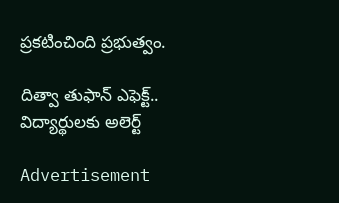ప్రకటించింది ప్రభుత్వం.

దిత్వా తుఫాన్ ఎఫెక్ట్.. విద్యార్థులకు అలెర్ట్

Advertisement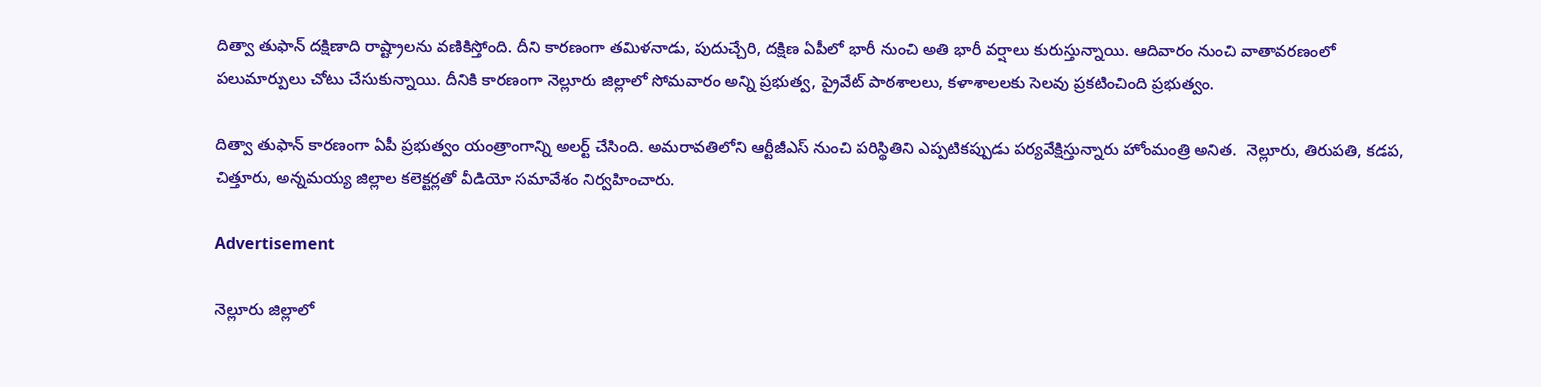దిత్వా తుఫాన్‌ దక్షిణాది రాష్ట్రాలను వణికిస్తోంది. దీని కారణంగా తమిళనాడు, పుదుచ్చేరి, దక్షిణ ఏపీలో భారీ నుంచి అతి భారీ వర్షాలు కురుస్తున్నాయి. ఆదివారం నుంచి వాతావరణంలో పలుమార్పులు చోటు చేసుకున్నాయి. దీనికి కారణంగా నెల్లూరు జిల్లాలో సోమవారం అన్ని ప్రభుత్వ, ప్రైవేట్‌ పాఠశాలలు, కళాశాలలకు సెలవు ప్రకటించింది ప్రభుత్వం.

దిత్వా తుఫాన్ కారణంగా ఏపీ ప్రభుత్వం యంత్రాంగాన్ని అలర్ట్ చేసింది. అమరావతిలోని ఆర్టీజీఎస్ నుంచి పరిస్థితిని ఎప్పటికప్పుడు పర్యవేక్షిస్తున్నారు హోంమంత్రి అనిత.  నెల్లూరు, తిరుపతి, కడప, చిత్తూరు, అన్నమయ్య జిల్లాల కలెక్టర్లతో వీడియో సమావేశం నిర్వహించారు.

Advertisement

నెల్లూరు జిల్లాలో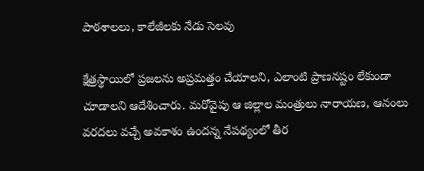పాఠశాలలు, కాలేజీలకు నేడు సెలవు

క్షేత్రస్థాయిలో ప్రజలను అప్రమత్తం చేయాలని, ఎలాంటి ప్రాణనష్టం లేకుండా చూడాలని ఆదేశించారు. మరోవైపు ఆ జిల్లాల మంత్రులు నారాయణ, ఆనంలు వరదలు వచ్చే అవకాశం ఉందన్న నేపథ్యంలో తీర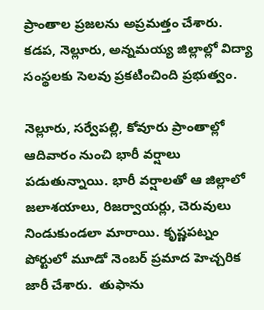ప్రాంతాల ప్రజలను అప్రమత్తం చేశారు. కడప, నెల్లూరు, అన్నమయ్య జిల్లాల్లో విద్యా సంస్థలకు సెలవు ప్రకటించింది ప్రభుత్వం.

నెల్లూరు, సర్వేపల్లి, కోవూరు ప్రాంతాల్లో ఆదివారం నుంచి భారీ వర్షాలు పడుతున్నాయి. భారీ వర్షాలతో ఆ జిల్లాలో జలాశయాలు, రిజర్వాయర్లు, చెరువులు నిండుకుండలా మారాయి. కృష్ణపట్నం పోర్టులో మూడో నెంబర్ ప్రమాద హెచ్చరిక జారీ చేశారు.  తుఫాను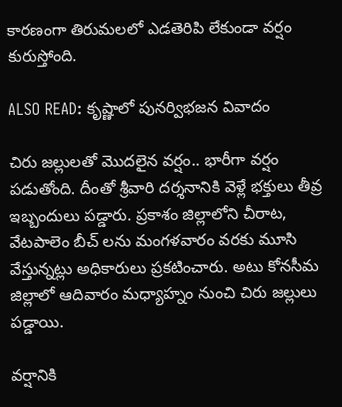కారణంగా తిరుమలలో ఎడతెరిపి లేకుండా వర్షం కురుస్తోంది.

ALSO READ: కృష్ణాలో పునర్విభజన వివాదం

చిరు జల్లులతో మొదలైన వర్షం.. భారీగా వర్షం పడుతోంది. దీంతో శ్రీవారి దర్శనానికి వెళ్లే భక్తులు తీవ్ర ఇబ్బందులు పడ్డారు. ప్రకాశం జిల్లాలోని చీరాట, వేటపాలెం బీచ్ లను మంగళవారం వరకు మూసి వేస్తున్నట్లు అధికారులు ప్రకటించారు. అటు కోనసీమ జిల్లాలో ఆదివారం మధ్యాహ్నం నుంచి చిరు జల్లులు పడ్డాయి.

వర్షానికి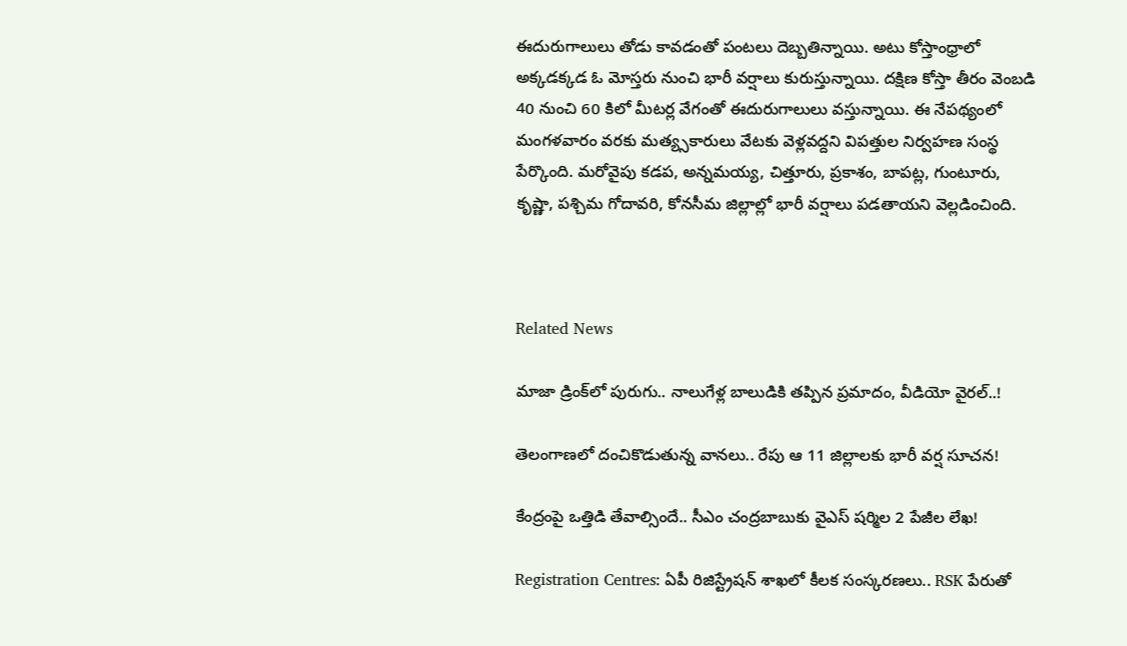ఈదురుగాలులు తోడు కావడంతో పంటలు దెబ్బతిన్నాయి. అటు కోస్తాంధ్రాలో అక్కడక్కడ ఓ మోస్తరు నుంచి భారీ వర్షాలు కురుస్తున్నాయి. దక్షిణ కోస్తా తీరం వెంబడి 40 నుంచి 60 కిలో మీటర్ల వేగంతో ఈదురుగాలులు వస్తున్నాయి. ఈ నేపథ్యంలో మంగళవారం వరకు మత్య్సకారులు వేటకు వెళ్లవద్దని విపత్తుల నిర్వహణ సంస్థ పేర్కొంది. మరోవైపు క‌డ‌ప‌, అన్నమయ్య, చిత్తూరు, ప్రకాశం, బాపట్ల, గుంటూరు, కృష్ణా, పశ్చిమ గోదావరి, కోనసీమ జిల్లాల్లో భారీ వర్షాలు పడతాయని వెల్లడించింది.



Related News

మాజా డ్రింక్‌లో పురుగు.. నాలుగేళ్ల బాలుడికి తప్పిన ప్రమాదం, వీడియో వైరల్..!

తెలంగాణలో దంచికొడుతున్న వానలు.. రేపు ఆ 11 జిల్లాలకు భారీ వర్ష సూచన!

కేంద్రంపై ఒత్తిడి తేవాల్సిందే.. సీఎం చంద్రబాబుకు వైఎస్ షర్మిల 2 పేజీల లేఖ!

Registration Centres: ఏపీ రిజిస్ట్రేషన్ శాఖలో కీలక సంస్కరణలు.. RSK పేరుతో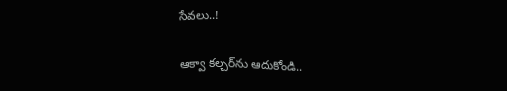సేవలు..!

ఆక్వా కల్చర్‌ను ఆదుకోండి..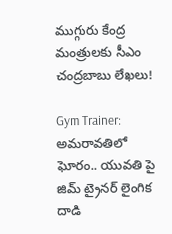ముగ్గురు కేంద్ర మంత్రులకు సీఎం చంద్రబాబు లేఖలు!

Gym Trainer: అమరావతిలో ఘోరం.. యువతి పై జిమ్ ట్రైనర్ లైంగిక దాడి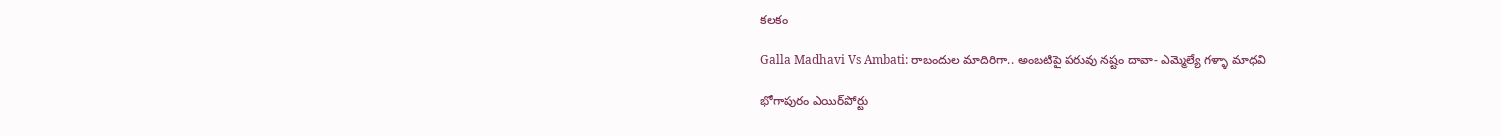కలకం

Galla Madhavi Vs Ambati: రాబందుల మాదిరిగా.. అంబటిపై పరువు నష్టం దావా- ఎమ్మెల్యే గళ్ళా మాధవి

భోగాపురం ఎయిర్‌పోర్టు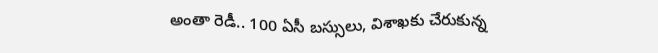అంతా రెడీ.. 100 ఏసీ బస్సులు, విశాఖకు చేరుకున్న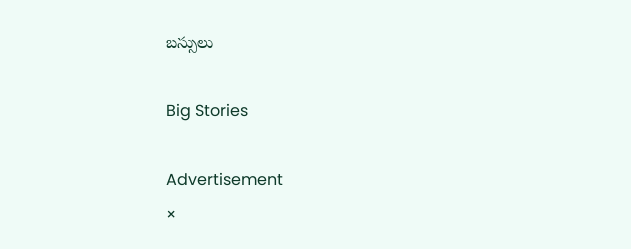బస్సులు

Big Stories

Advertisement
×